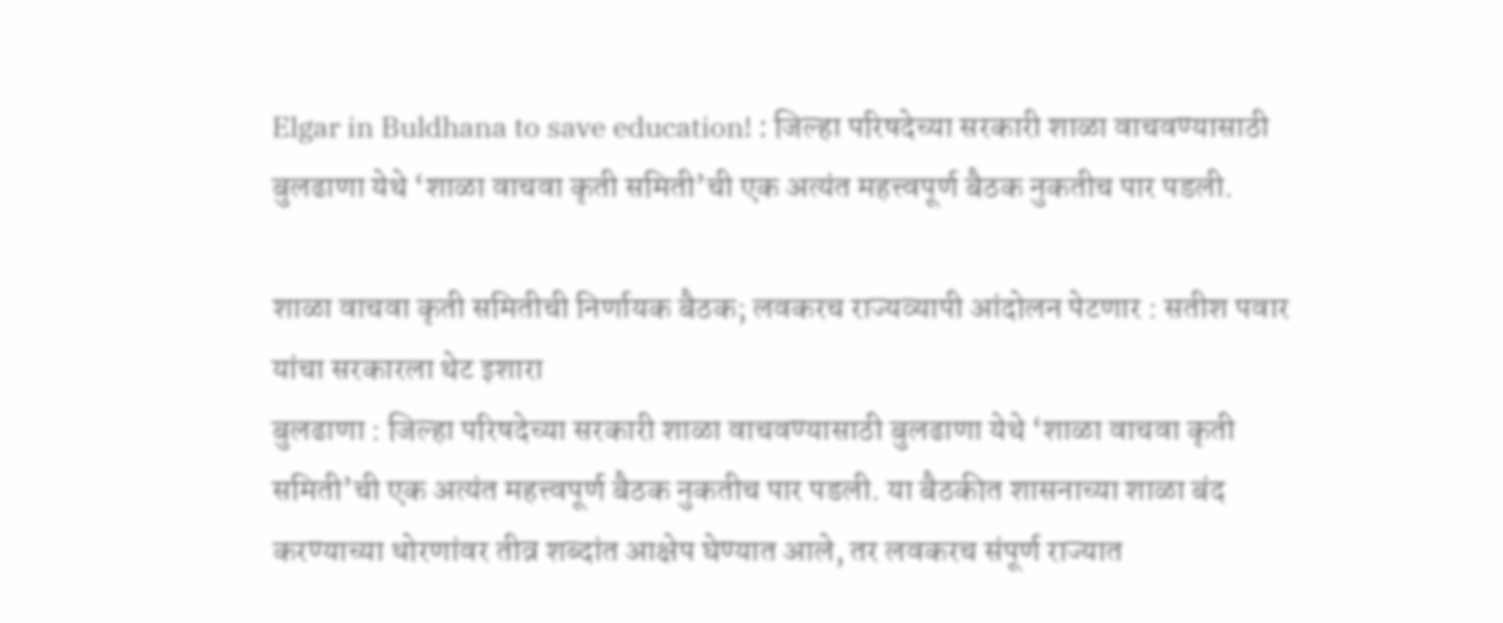Elgar in Buldhana to save education! : जिल्हा परिषदेच्या सरकारी शाळा वाचवण्यासाठी बुलढाणा येथे ‘शाळा वाचवा कृती समिती’ची एक अत्यंत महत्त्वपूर्ण बैठक नुकतीच पार पडली.

शाळा वाचवा कृती समितीची निर्णायक बैठक; लवकरच राज्यव्यापी आंदोलन पेटणार : सतीश पवार यांचा सरकारला थेट इशारा
बुलढाणा : जिल्हा परिषदेच्या सरकारी शाळा वाचवण्यासाठी बुलढाणा येथे ‘शाळा वाचवा कृती समिती’ची एक अत्यंत महत्त्वपूर्ण बैठक नुकतीच पार पडली. या बैठकीत शासनाच्या शाळा बंद करण्याच्या धोरणांवर तीव्र शब्दांत आक्षेप घेण्यात आले, तर लवकरच संपूर्ण राज्यात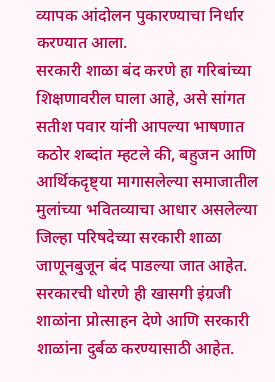व्यापक आंदोलन पुकारण्याचा निर्धार करण्यात आला.
सरकारी शाळा बंद करणे हा गरिबांच्या शिक्षणावरील घाला आहे, असे सांगत सतीश पवार यांनी आपल्या भाषणात कठोर शब्दांत म्हटले की, बहुजन आणि आर्थिकदृष्ट्या मागासलेल्या समाजातील मुलांच्या भवितव्याचा आधार असलेल्या जिल्हा परिषदेच्या सरकारी शाळा जाणूनबुजून बंद पाडल्या जात आहेत. सरकारची धोरणे ही खासगी इंग्रजी शाळांना प्रोत्साहन देणे आणि सरकारी शाळांना दुर्बळ करण्यासाठी आहेत.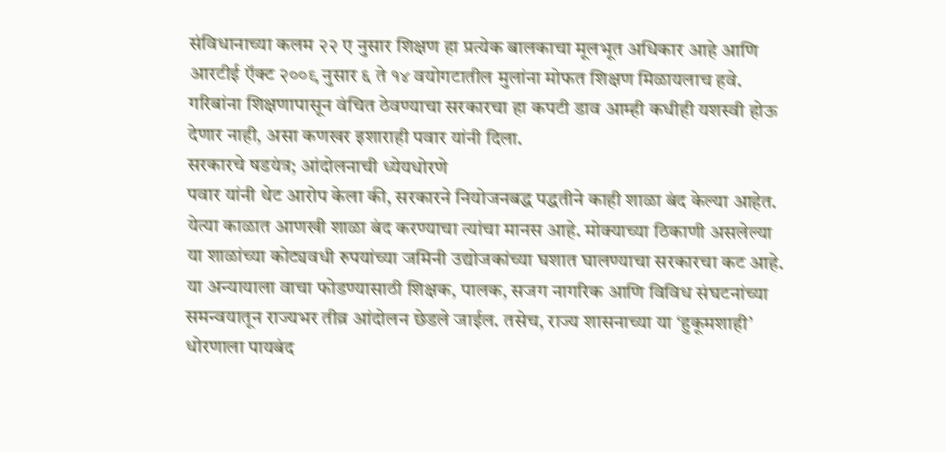संविधानाच्या कलम २२ ए नुसार शिक्षण हा प्रत्येक बालकाचा मूलभूत अधिकार आहे आणि आरटीई ऍक्ट २००९ नुसार ६ ते १४ वयोगटातील मुलांना मोफत शिक्षण मिळायलाच हवे. गरिबांना शिक्षणापासून वंचित ठेवण्याचा सरकारचा हा कपटी डाव आम्ही कधीही यशस्वी होऊ देणार नाही, असा कणखर इशाराही पवार यांनी दिला.
सरकारचे षडयंत्र; आंदोलनाची ध्येयधोरणे
पवार यांनी थेट आरोप केला की, सरकारने नियोजनबद्ध पद्धतीने काही शाळा बंद केल्या आहेत. येत्या काळात आणखी शाळा बंद करण्याचा त्यांचा मानस आहे. मोक्याच्या ठिकाणी असलेल्या या शाळांच्या कोट्यवधी रुपयांच्या जमिनी उद्योजकांच्या घशात घालण्याचा सरकारचा कट आहे. या अन्यायाला वाचा फोडण्यासाठी शिक्षक, पालक, सजग नागरिक आणि विविध संघटनांच्या समन्वयातून राज्यभर तीव्र आंदोलन छेडले जाईल. तसेच, राज्य शासनाच्या या ‘हुकूमशाही’ धोरणाला पायबंद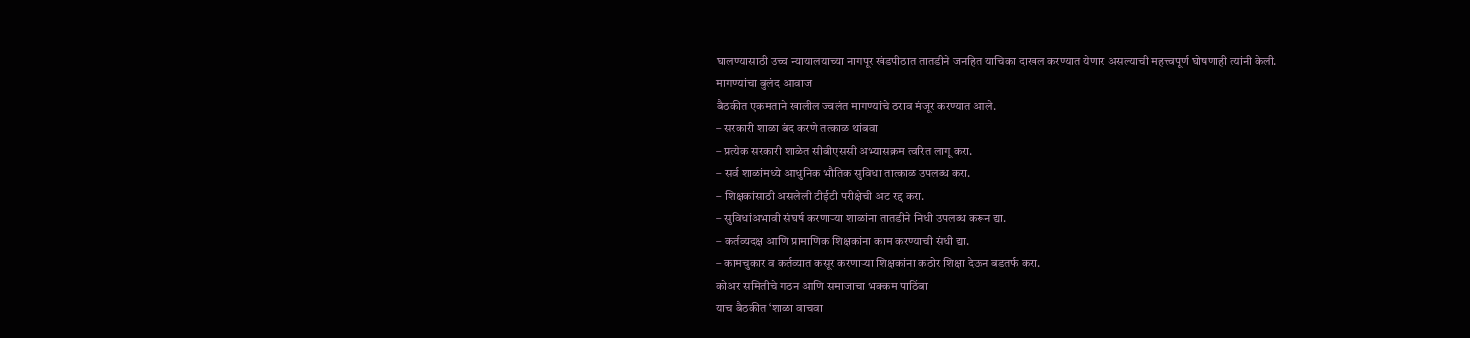घालण्यासाठी उच्च न्यायालयाच्या नागपूर खंडपीठात तातडीने जनहित याचिका दाखल करण्यात येणार असल्याची महत्त्वपूर्ण घोषणाही त्यांनी केली.
मागण्यांचा बुलंद आवाज
बैठकीत एकमताने खालील ज्वलंत मागण्यांचे ठराव मंजूर करण्यात आले.
– सरकारी शाळा बंद करणे तत्काळ थांबवा
– प्रत्येक सरकारी शाळेत सीबीएससी अभ्यासक्रम त्वरित लागू करा.
– सर्व शाळांमध्ये आधुनिक भौतिक सुविधा तात्काळ उपलब्ध करा.
– शिक्षकांसाठी असलेली टीईटी परीक्षेची अट रद्द करा.
– सुविधांअभावी संघर्ष करणाऱ्या शाळांना तातडीने निधी उपलब्ध करून द्या.
– कर्तव्यदक्ष आणि प्रामाणिक शिक्षकांना काम करण्याची संधी द्या.
– कामचुकार व कर्तव्यात कसूर करणाऱ्या शिक्षकांना कठोर शिक्षा देऊन बडतर्फ करा.
कोअर समितीचे गठन आणि समाजाचा भक्कम पाठिंबा
याच बैठकीत ‘शाळा वाचवा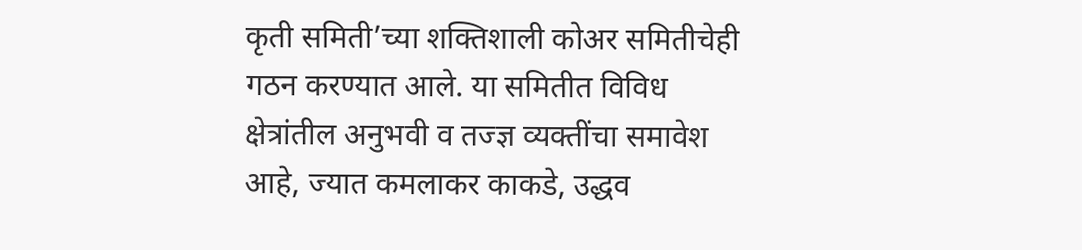कृती समिती’च्या शक्तिशाली कोअर समितीचेही गठन करण्यात आले. या समितीत विविध क्षेत्रांतील अनुभवी व तज्ज्ञ व्यक्तींचा समावेश आहे, ज्यात कमलाकर काकडे, उद्धव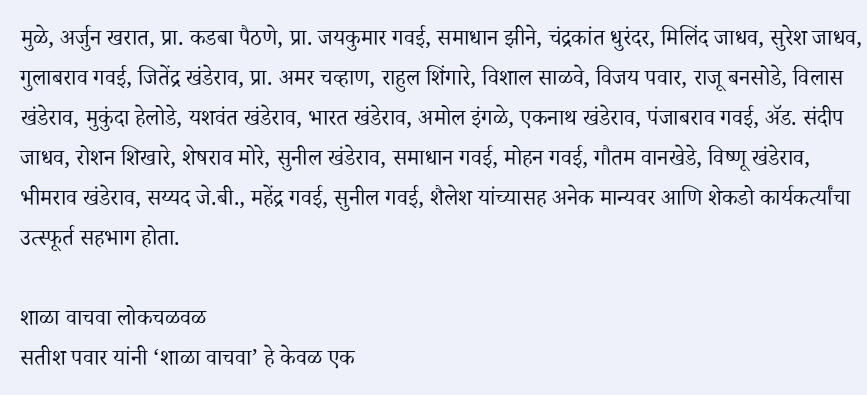मुळे, अर्जुन खरात, प्रा. कडबा पैठणे, प्रा. जयकुमार गवई, समाधान झीने, चंद्रकांत धुरंदर, मिलिंद जाधव, सुरेश जाधव, गुलाबराव गवई, जितेंद्र खंडेराव, प्रा. अमर चव्हाण, राहुल शिंगारे, विशाल साळवे, विजय पवार, राजू बनसोडे, विलास खंडेराव, मुकुंदा हेलोडे, यशवंत खंडेराव, भारत खंडेराव, अमोल इंगळे, एकनाथ खंडेराव, पंजाबराव गवई, ॲड. संदीप जाधव, रोशन शिखारे, शेषराव मोरे, सुनील खंडेराव, समाधान गवई, मोहन गवई, गौतम वानखेडे, विष्णू खंडेराव, भीमराव खंडेराव, सय्यद जे.बी., महेंद्र गवई, सुनील गवई, शैलेश यांच्यासह अनेक मान्यवर आणि शेकडो कार्यकर्त्यांचा उत्स्फूर्त सहभाग होता.

शाळा वाचवा लोकचळवळ
सतीश पवार यांनी ‘शाळा वाचवा’ हे केवळ एक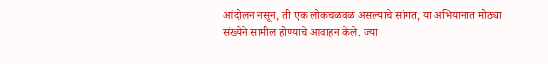आंदोलन नसून, ती एक लोकचळवळ असल्याचे सांगत, या अभियानात मोठ्या संख्येने सामील होण्याचे आवाहन केले. ज्या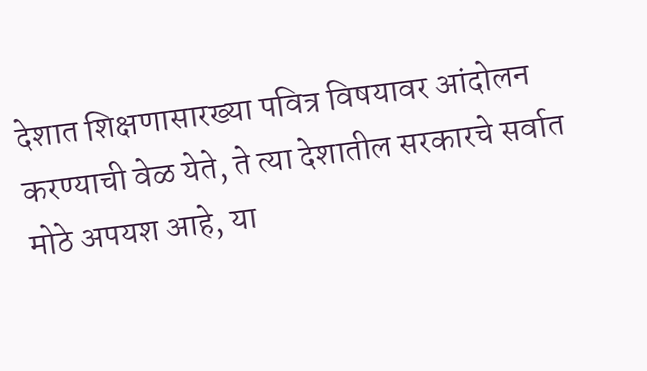देशात शिक्षणासारख्या पवित्र विषयावर आंदोलन करण्याची वेळ येते, ते त्या देशातील सरकारचे सर्वात मोठे अपयश आहे, या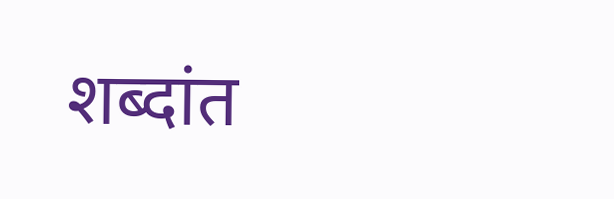शब्दांत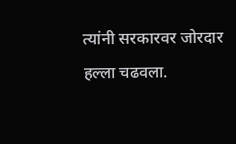त्यांनी सरकारवर जोरदार हल्ला चढवला.